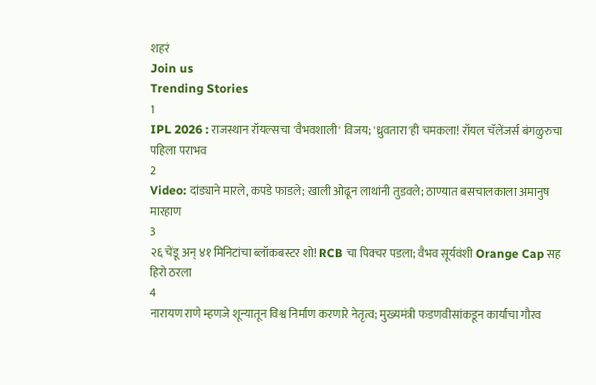शहरं
Join us
Trending Stories
1
IPL 2026 : राजस्थान रॉयल्सचा 'वैभवशाली' विजय; 'ध्रुवतारा'ही चमकला! रॉयल चॅलेंजर्स बंगळुरुचा पहिला पराभव
2
Video: दांड्याने मारले, कपडे फाडले; खाली ओढून लाथांनी तुडवले; ठाण्यात बसचालकाला अमानुष मारहाण
3
२६ चेंडू अन् ४१ मिनिटांचा ब्लॉकबस्टर शो! RCB चा पिक्चर पडला; वैभव सूर्यवंशी Orange Cap सह हिरो ठरला
4
नारायण राणे म्हणजे शून्यातून विश्व निर्माण करणारे नेतृत्व; मुख्यमंत्री फडणवीसांकडून कार्याचा गौरव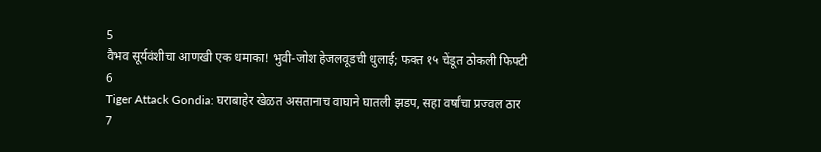5
वैभव सूर्यवंशीचा आणखी एक धमाका! भुवी-जोश हेजलवूडची धुलाई; फक्त १५ चेंडूत ठोकली फिफ्टी
6
Tiger Attack Gondia: घराबाहेर खेळत असतानाच वाघाने घातली झडप, सहा वर्षांचा प्रज्वल ठार
7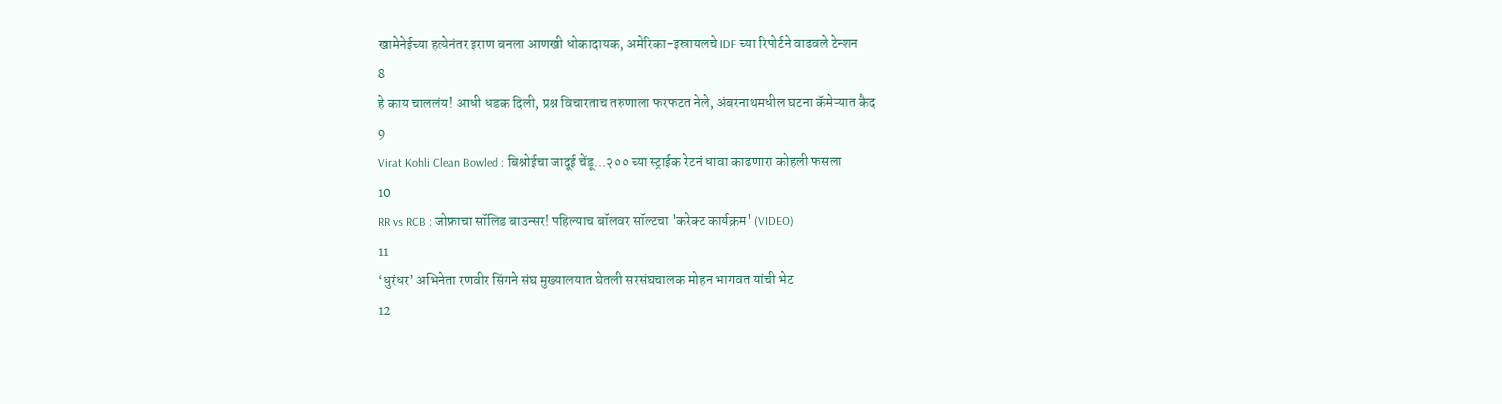खामेनेईच्या हत्येनंतर इराण बनला आणखी धोकादायक, अमेरिका-इस्रायलचे IDF च्या रिपोर्टने वाढवले टेन्शन
8
हे काय चाललंय! आधी धडक दिली, प्रश्न विचारताच तरुणाला फरफटत नेले, अंबरनाथमधील घटना कॅमेऱ्यात कैद
9
Virat Kohli Clean Bowled : बिश्नोईचा जादूई चेंडू...२०० च्या स्ट्राईक रेटनं धावा काढणारा कोहली फसला
10
RR vs RCB : जोफ्राचा सॉलिड बाउन्सर! पहिल्याच बॉलवर सॉल्टचा 'करेक्ट कार्यक्रम' (VIDEO)
11
‘धुरंधर’ अभिनेता रणवीर सिंगने संघ मुख्यालयात घेतली सरसंघचालक मोहन भागवत यांची भेट
12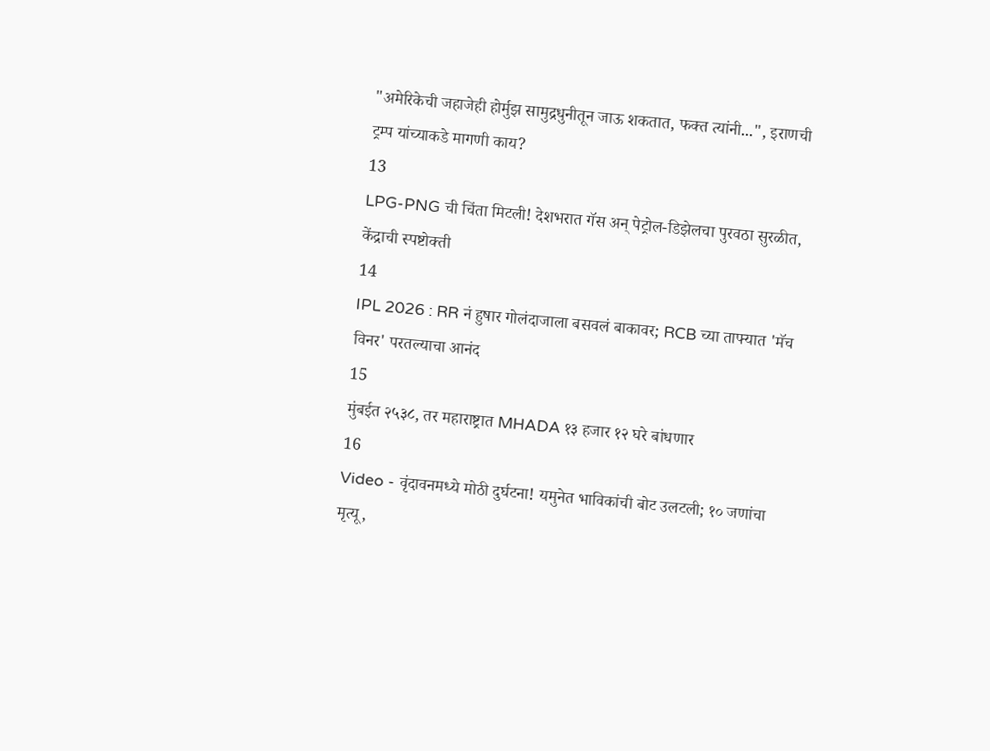"अमेरिकेची जहाजेही होर्मुझ सामुद्रधुनीतून जाऊ शकतात, फक्त त्यांनी...", इराणची ट्रम्प यांच्याकडे मागणी काय?
13
LPG-PNG ची चिंता मिटली! देशभरात गॅस अन् पेट्रोल-डिझेलचा पुरवठा सुरळीत, केंद्राची स्पष्टोक्ती
14
IPL 2026 : RR नं हुषार गोलंदाजाला बसवलं बाकावर; RCB च्या ताफ्यात 'मॅच विनर' परतल्याचा आनंद
15
मुंबईत २५३८, तर महाराष्ट्रात MHADA १३ हजार १२ घरे बांधणार
16
Video - वृंदावनमध्ये मोठी दुर्घटना! यमुनेत भाविकांची बोट उलटली; १० जणांचा मृत्यू,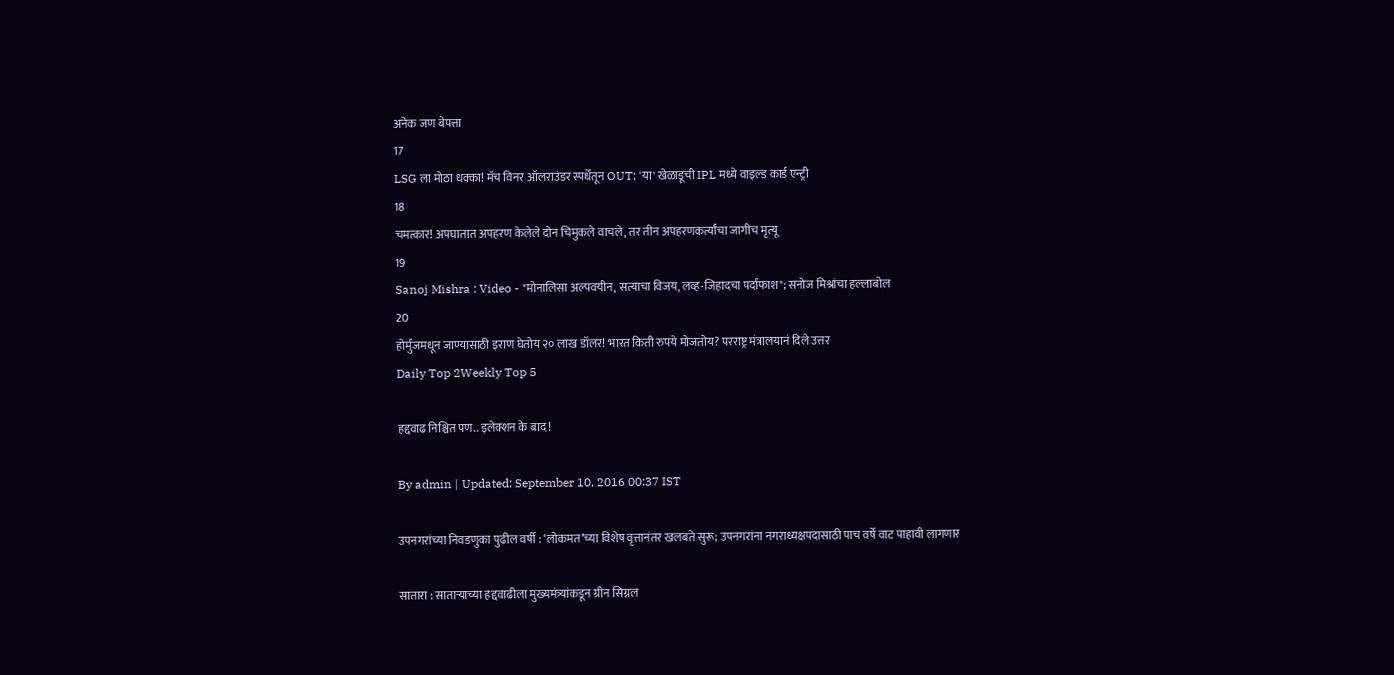अनेक जण बेपत्ता
17
LSG ला मोठा धक्का! मॅच विनर ऑलराउंडर स्पर्धेतून OUT; 'या' खेळाडूची IPL मध्ये वाइल्ड कार्ड एन्ट्री
18
चमत्कार! अपघातात अपहरण केलेले दोन चिमुकले वाचले, तर तीन अपहरणकर्त्यांचा जागीच मृत्यू
19
Sanoj Mishra : Video - "मोनालिसा अल्पवयीन, सत्याचा विजय, लव्ह-जिहादचा पर्दाफाश"; सनोज मिश्रांचा हल्लाबोल
20
होर्मुजमधून जाण्यासाठी इराण घेतोय २० लाख डॉलर! भारत किती रुपये मोजतोय? परराष्ट्र मंत्रालयानं दिले उत्तर
Daily Top 2Weekly Top 5

हद्दवाढ निश्चित पण.. इलेक्शन के बाद !

By admin | Updated: September 10, 2016 00:37 IST

उपनगरांच्या निवडणुका पुढील वर्षी : ‘लोकमत’च्या विशेष वृत्तानंतर खलबते सुरू; उपनगरांना नगराध्यक्षपदासाठी पाच वर्षे वाट पाहावी लागणार

सातारा : साताऱ्याच्या हद्दवाढीला मुख्यमंत्र्यांकडून ग्रीन सिग्नल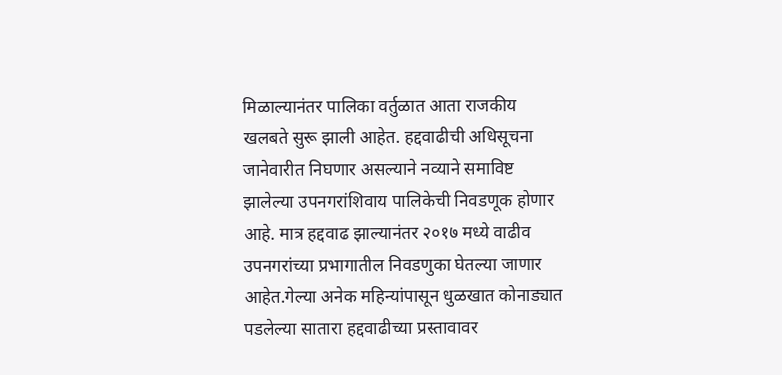मिळाल्यानंतर पालिका वर्तुळात आता राजकीय खलबते सुरू झाली आहेत. हद्दवाढीची अधिसूचना जानेवारीत निघणार असल्याने नव्याने समाविष्ट झालेल्या उपनगरांशिवाय पालिकेची निवडणूक होणार आहे. मात्र हद्दवाढ झाल्यानंतर २०१७ मध्ये वाढीव उपनगरांच्या प्रभागातील निवडणुका घेतल्या जाणार आहेत.गेल्या अनेक महिन्यांपासून धुळखात कोनाड्यात पडलेल्या सातारा हद्दवाढीच्या प्रस्तावावर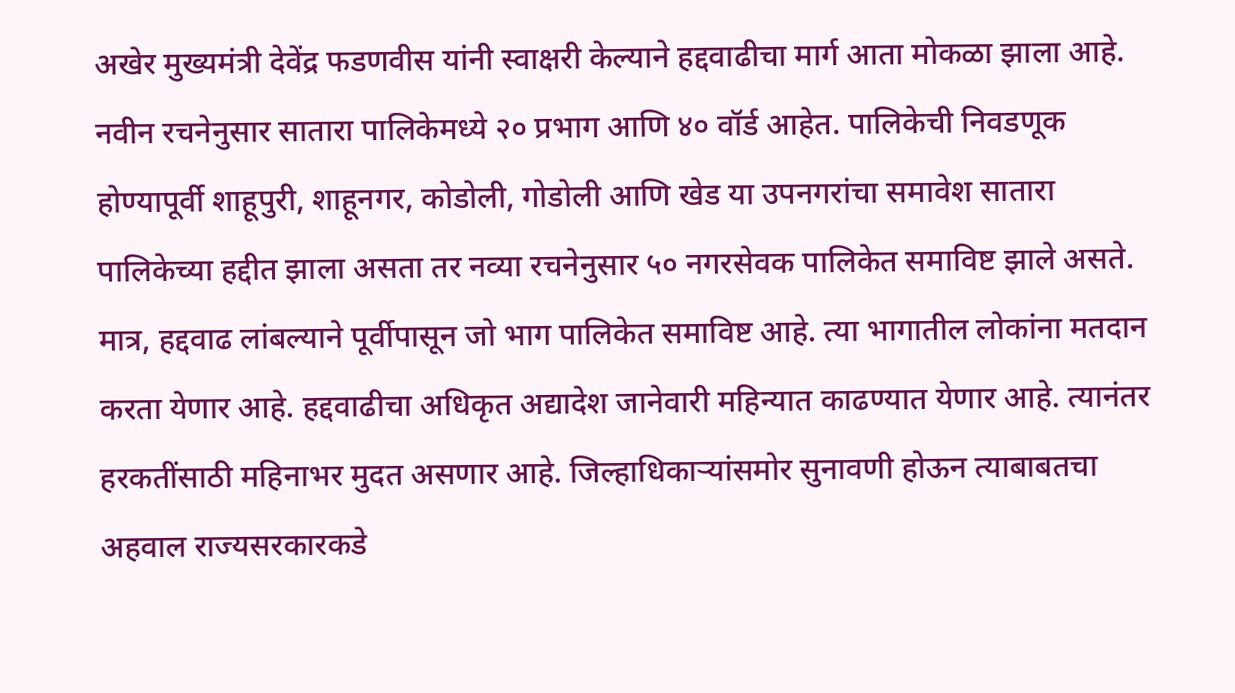अखेर मुख्यमंत्री देवेंद्र फडणवीस यांनी स्वाक्षरी केल्याने हद्दवाढीचा मार्ग आता मोकळा झाला आहे. नवीन रचनेनुसार सातारा पालिकेमध्ये २० प्रभाग आणि ४० वॉर्ड आहेत. पालिकेची निवडणूक होण्यापूर्वी शाहूपुरी, शाहूनगर, कोडोली, गोडोली आणि खेड या उपनगरांचा समावेश सातारा पालिकेच्या हद्दीत झाला असता तर नव्या रचनेनुसार ५० नगरसेवक पालिकेत समाविष्ट झाले असते. मात्र, हद्दवाढ लांबल्याने पूर्वीपासून जो भाग पालिकेत समाविष्ट आहे. त्या भागातील लोकांना मतदान करता येणार आहे. हद्दवाढीचा अधिकृत अद्यादेश जानेवारी महिन्यात काढण्यात येणार आहे. त्यानंतर हरकतींसाठी महिनाभर मुदत असणार आहे. जिल्हाधिकाऱ्यांसमोर सुनावणी होऊन त्याबाबतचा अहवाल राज्यसरकारकडे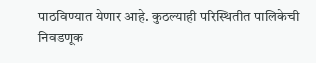पाठविण्यात येणार आहे. कुठल्याही परिस्थितीत पालिकेची निवडणूक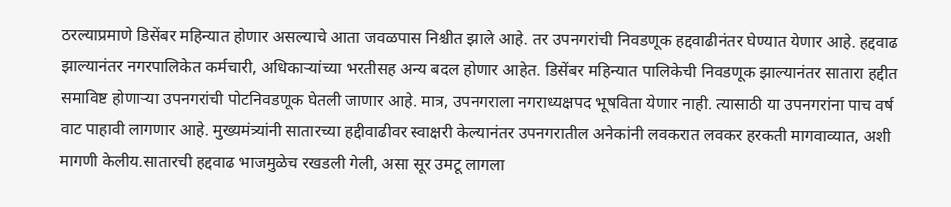ठरल्याप्रमाणे डिसेंबर महिन्यात होणार असल्याचे आता जवळपास निश्चीत झाले आहे. तर उपनगरांची निवडणूक हद्दवाढीनंतर घेण्यात येणार आहे. हद्दवाढ झाल्यानंतर नगरपालिकेत कर्मचारी, अधिकाऱ्यांच्या भरतीसह अन्य बदल होणार आहेत. डिसेंबर महिन्यात पालिकेची निवडणूक झाल्यानंतर सातारा हद्दीत समाविष्ट होणाऱ्या उपनगरांची पोटनिवडणूक घेतली जाणार आहे. मात्र, उपनगराला नगराध्यक्षपद भूषविता येणार नाही. त्यासाठी या उपनगरांना पाच वर्ष वाट पाहावी लागणार आहे. मुख्यमंत्र्यांनी सातारच्या हद्दीवाढीवर स्वाक्षरी केल्यानंतर उपनगरातील अनेकांनी लवकरात लवकर हरकती मागवाव्यात, अशी मागणी केलीय.सातारची हद्दवाढ भाजमुळेच रखडली गेली, असा सूर उमटू लागला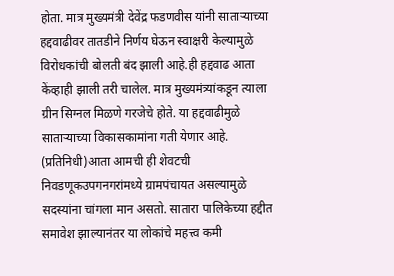होता. मात्र मुख्यमंत्री देवेंद्र फडणवीस यांनी साताऱ्याच्या हद्दवाढीवर तातडीने निर्णय घेऊन स्वाक्षरी केल्यामुळे विरोधकांची बोलती बंद झाली आहे.ही हद्दवाढ आता केंव्हाही झाली तरी चालेल. मात्र मुख्यमंत्र्यांकडून त्याला ग्रीन सिग्नल मिळणे गरजेचे होते. या हद्दवाढीमुळे साताऱ्याच्या विकासकामांना गती येणार आहे. (प्रतिनिधी)आता आमची ही शेवटची निवडणूकउपगनगरांमध्ये ग्रामपंचायत असल्यामुळे सदस्यांना चांगला मान असतो. सातारा पालिकेच्या हद्दीत समावेश झाल्यानंतर या लोकांचे महत्त्व कमी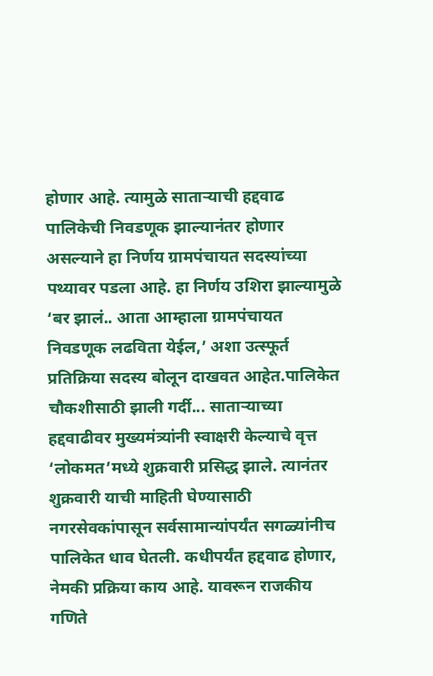होणार आहे. त्यामुळे साताऱ्याची हद्दवाढ पालिकेची निवडणूक झाल्यानंतर होणार असल्याने हा निर्णय ग्रामपंचायत सदस्यांच्या पथ्यावर पडला आहे. हा निर्णय उशिरा झाल्यामुळे ‘बर झालं.. आता आम्हाला ग्रामपंचायत निवडणूक लढविता येईल,’ अशा उत्स्फूर्त प्रतिक्रिया सदस्य बोलून दाखवत आहेत.पालिकेत चौकशीसाठी झाली गर्दी... साताऱ्याच्या हद्दवाढीवर मुख्यमंत्र्यांनी स्वाक्षरी केल्याचे वृत्त ‘लोकमत’मध्ये शुक्रवारी प्रसिद्ध झाले. त्यानंतर शुक्रवारी याची माहिती घेण्यासाठी नगरसेवकांपासून सर्वसामान्यांपर्यंत सगळ्यांनीच पालिकेत धाव घेतली. कधीपर्यंत हद्दवाढ होणार, नेमकी प्रक्रिया काय आहे. यावरून राजकीय गणिते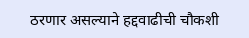ठरणार असल्याने हद्दवाढीची चौकशी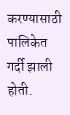करण्यासाठी पालिकेत गर्दी झाली होती.